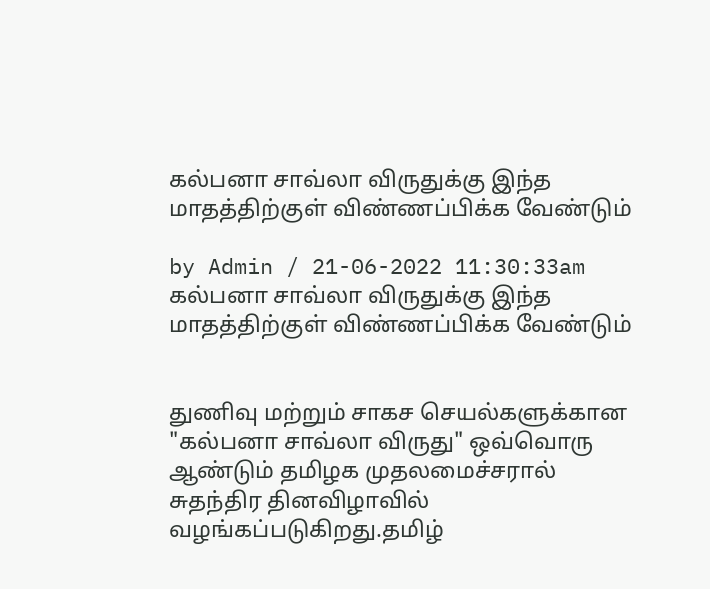கல்பனா சாவ்லா விருதுக்கு இந்த மாதத்திற்குள் விண்ணப்பிக்க வேண்டும்

by Admin / 21-06-2022 11:30:33am
கல்பனா சாவ்லா விருதுக்கு இந்த மாதத்திற்குள் விண்ணப்பிக்க வேண்டும்


துணிவு மற்றும் சாகச செயல்களுக்கான "கல்பனா சாவ்லா விருது" ஒவ்வொரு ஆண்டும் தமிழக முதலமைச்சரால் சுதந்திர தினவிழாவில் வழங்கப்படுகிறது.தமிழ்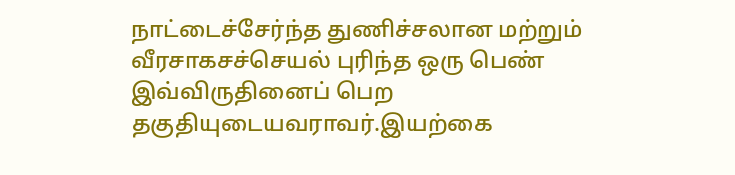நாட்டைச்சேர்ந்த துணிச்சலான மற்றும் வீரசாகசச்செயல் புரிந்த ஒரு பெண் இவ்விருதினைப் பெற தகுதியுடையவராவர்.இயற்கை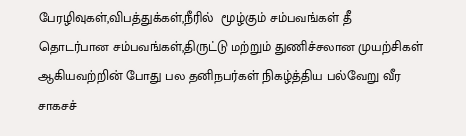பேரழிவுகள்,விபத்துக்கள்,நீரில்  மூழ்கும் சம்பவங்கள் தீ தொடர்பான சம்பவங்கள்,திருட்டு மற்றும் துணிச்சலான முயற்சிகள் ஆகியவற்றின் போது பல தனிநபர்கள் நிகழ்த்திய பல்வேறு வீர சாகசச்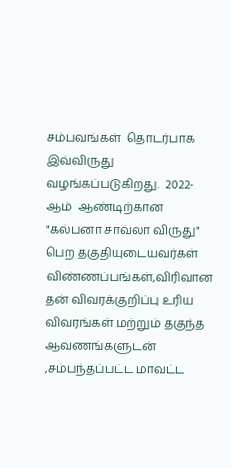சம்பவங்கள்  தொடர்பாக  இவ்விருது  வழங்கப்படுகிறது.  2022-ஆம்  ஆண்டிற்கான  "கல்பனா சாவ்லா விருது"  பெற தகுதியுடையவர்கள் விண்ணப்பங்கள்,விரிவான தன் விவரக்குறிப்பு உரிய விவரங்கள் மற்றும் தகுந்த ஆவணங்களுடன் ,சம்பந்தப்பட்ட மாவட்ட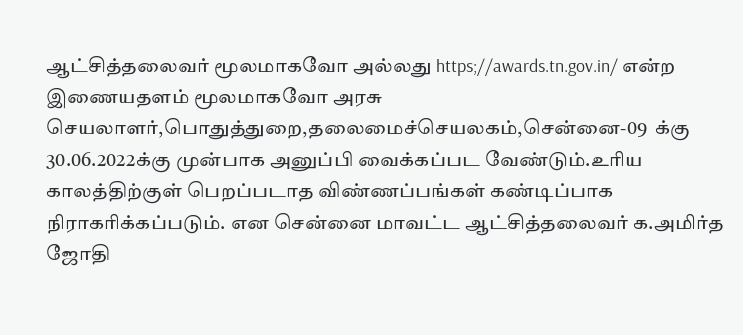ஆட்சித்தலைவர் மூலமாகவோ அல்லது https;//awards.tn.gov.in/ என்ற இணையதளம் மூலமாகவோ அரசு செயலாளர்,பொதுத்துறை,தலைமைச்செயலகம்,சென்னை-09  க்கு  30.06.2022க்கு முன்பாக அனுப்பி வைக்கப்பட வேண்டும்.உரிய காலத்திற்குள் பெறப்படாத விண்ணப்பங்கள் கண்டிப்பாக நிராகரிக்கப்படும். என சென்னை மாவட்ட ஆட்சித்தலைவர் க.அமிர்த ஜோதி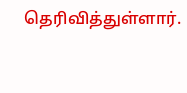தெரிவித்துள்ளார்.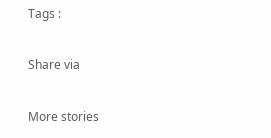Tags :

Share via

More stories